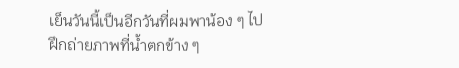เย็นวันนี้เป็นอีกวันที่ผมพาน้อง ๆ ไปฝึกถ่ายภาพที่น้ำตกข้าง ๆ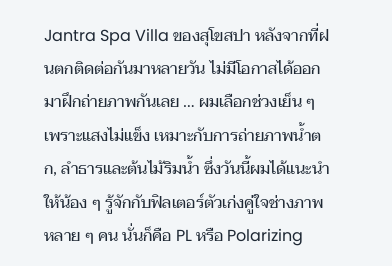Jantra Spa Villa ของสุโขสปา หลังจากที่ฝนตกติดต่อกันมาหลายวัน ไม่มีโอกาสได้ออกมาฝึกถ่ายภาพกันเลย … ผมเลือกช่วงเย็น ๆ เพราะแสงไม่แข็ง เหมาะกับการถ่ายภาพน้ำตก, ลำธารและต้นไม้ริมน้ำ ซึ่งวันนี้ผมได้แนะนำให้น้อง ๆ รู้จักกับฟิลเตอร์ตัวเก่งคู่ใจช่างภาพหลาย ๆ คน นั่นก็คือ PL หรือ Polarizing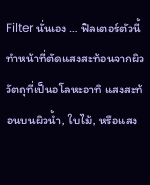Filter นั่นเอง … ฟิลเตอร์ตัวนี้ทำหน้าที่ตัดแสงสะท้อนจากผิววัตถุที่เป็นอโลหะอาทิ แสงสะท้อนบนผิวน้ำ, ใบไม้, หรือแสง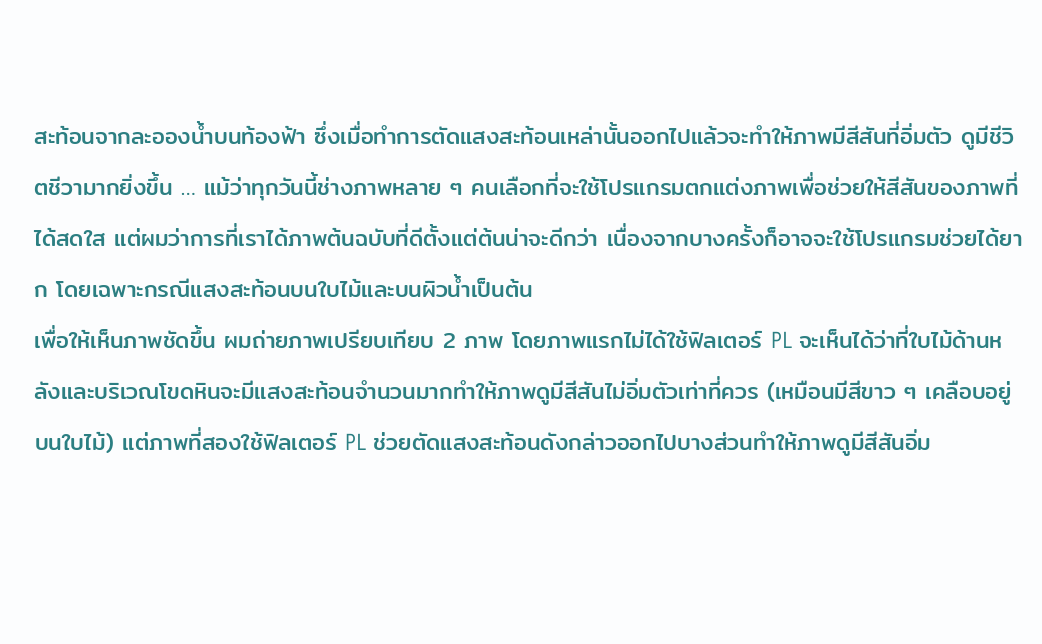สะท้อนจากละอองน้ำบนท้องฟ้า ซึ่งเมื่อทำการตัดแสงสะท้อนเหล่านั้นออกไปแล้วจะทำให้ภาพมีสีสันที่อิ่มตัว ดูมีชีวิตชีวามากยิ่งขึ้น … แม้ว่าทุกวันนี้ช่างภาพหลาย ๆ คนเลือกที่จะใช้โปรแกรมตกแต่งภาพเพื่อช่วยให้สีสันของภาพที่ได้สดใส แต่ผมว่าการที่เราได้ภาพต้นฉบับที่ดีตั้งแต่ต้นน่าจะดีกว่า เนื่องจากบางครั้งก็อาจจะใช้โปรแกรมช่วยได้ยาก โดยเฉพาะกรณีแสงสะท้อนบนใบไม้และบนผิวน้ำเป็นต้น
เพื่อให้เห็นภาพชัดขึ้น ผมถ่ายภาพเปรียบเทียบ 2 ภาพ โดยภาพแรกไม่ได้ใช้ฟิลเตอร์ PL จะเห็นได้ว่าที่ใบไม้ด้านหลังและบริเวณโขดหินจะมีแสงสะท้อนจำนวนมากทำให้ภาพดูมีสีสันไม่อิ่มตัวเท่าที่ควร (เหมือนมีสีขาว ๆ เคลือบอยู่บนใบไม้) แต่ภาพที่สองใช้ฟิลเตอร์ PL ช่วยตัดแสงสะท้อนดังกล่าวออกไปบางส่วนทำให้ภาพดูมีสีสันอิ่ม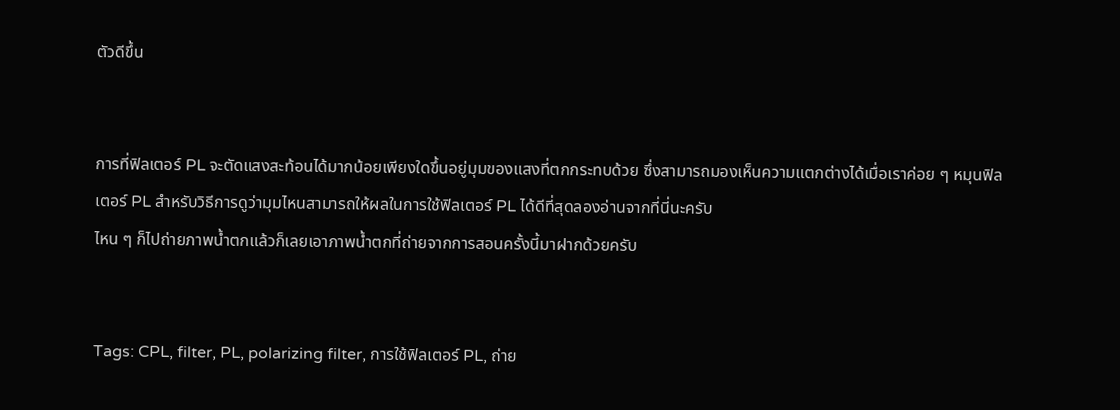ตัวดีขึ้น


การที่ฟิลเตอร์ PL จะตัดแสงสะท้อนได้มากน้อยเพียงใดขึ้นอยู่มุมของแสงที่ตกกระทบด้วย ซึ่งสามารถมองเห็นความแตกต่างได้เมื่อเราค่อย ๆ หมุนฟิลเตอร์ PL สำหรับวิธีการดูว่ามุมไหนสามารถให้ผลในการใช้ฟิลเตอร์ PL ได้ดีที่สุดลองอ่านจากที่นี่นะครับ
ไหน ๆ ก็ไปถ่ายภาพน้ำตกแล้วก็เลยเอาภาพน้ำตกที่ถ่ายจากการสอนครั้งนี้มาฝากด้วยครับ


Tags: CPL, filter, PL, polarizing filter, การใช้ฟิลเตอร์ PL, ถ่าย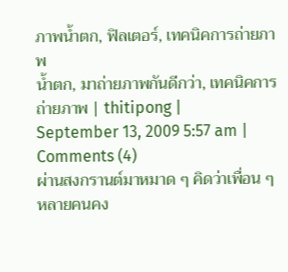ภาพน้ำตก, ฟิลเตอร์, เทคนิคการถ่ายภาพ
น้ำตก, มาถ่ายภาพกันดีกว่า, เทคนิคการถ่ายภาพ | thitipong |
September 13, 2009 5:57 am |
Comments (4)
ผ่านสงกรานต์มาหมาด ๆ คิดว่าเพื่อน ๆ หลายคนคง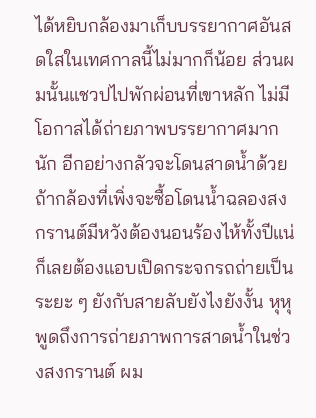ได้หยิบกล้องมาเก็บบรรยากาศอันสดใสในเทศกาลนี้ไม่มากก็น้อย ส่วนผมนั้นแชวปไปพักผ่อนที่เขาหลัก ไม่มีโอกาสได้ถ่ายภาพบรรยากาศมากนัก อีกอย่างกลัวจะโดนสาดน้ำด้วย ถ้ากล้องที่เพิ่งจะซื้อโดนน้ำฉลองสงกรานต์มีหวังต้องนอนร้องไห้ทั้งปีแน่ ก็เลยต้องแอบเปิดกระจกรถถ่ายเป็นระยะ ๆ ยังกับสายลับยังไงยังงั้น หุหุ
พูดถึงการถ่ายภาพการสาดน้ำในช่วงสงกรานต์ ผม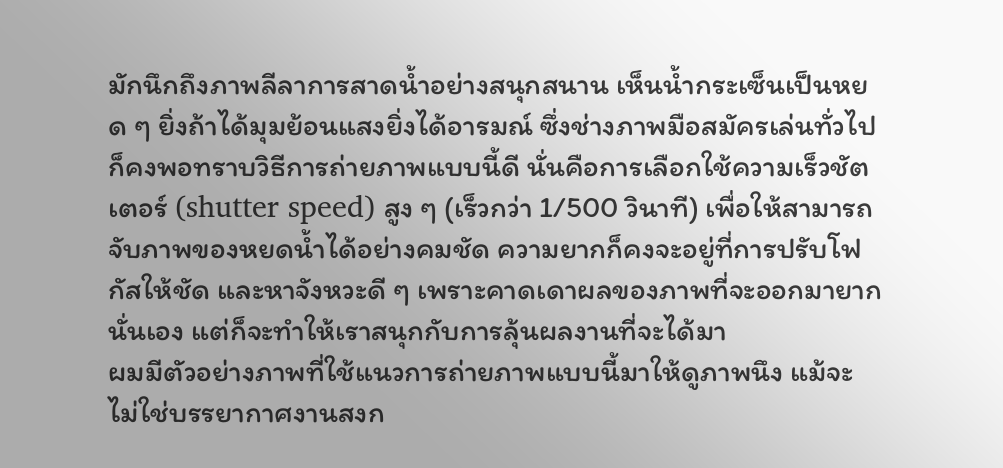มักนึกถึงภาพลีลาการสาดน้ำอย่างสนุกสนาน เห็นน้ำกระเซ็นเป็นหยด ๆ ยิ่งถ้าได้มุมย้อนแสงยิ่งได้อารมณ์ ซึ่งช่างภาพมือสมัครเล่นทั่วไปก็คงพอทราบวิธีการถ่ายภาพแบบนี้ดี นั่นคือการเลือกใช้ความเร็วชัตเตอร์ (shutter speed) สูง ๆ (เร็วกว่า 1/500 วินาที) เพื่อให้สามารถจับภาพของหยดน้ำได้อย่างคมชัด ความยากก็คงจะอยู่ที่การปรับโฟกัสให้ชัด และหาจังหวะดี ๆ เพราะคาดเดาผลของภาพที่จะออกมายากนั่นเอง แต่ก็จะทำให้เราสนุกกับการลุ้นผลงานที่จะได้มา
ผมมีตัวอย่างภาพที่ใช้แนวการถ่ายภาพแบบนี้มาให้ดูภาพนึง แม้จะไม่ใช่บรรยากาศงานสงก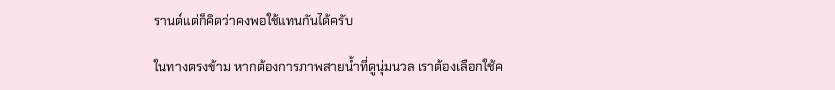รานต์แต่ก็คิดว่าคงพอใช้แทนกันได้ครับ

ในทางตรงข้าม หากต้องการภาพสายน้ำที่ดูนุ่มนวล เราต้องเลือกใช้ค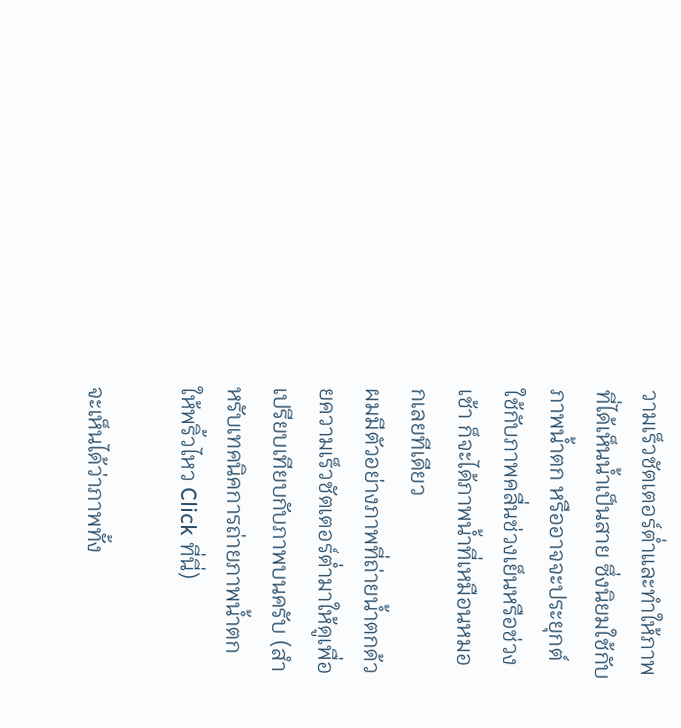วามเร็วชัตเตอร์ต่ำและทำให้ภาพที่ได้เห็นน้ำเป็นสาย ซึ่งนิยมใช้กับภาพน้ำตก หรืออาจจะประยุกต์ใช้กับภาพคลื่นช่วงเย็นหรือช่วงเช้า ก็จะได้ภาพน้ำที่เหมือนหมอกเลยทีเดียว
ผมมีตัวอย่างภาพที่ถ่ายน้ำตกด้วยความเร็วชัตเตอร์ต่ำมาให้ดูเพื่อเปรียบเทียบกับภาพบนครับ (สำหรับเทคนิคการถ่ายภาพน้ำตก ให้พริ้วไหว Click ที่นี่)

จะเห็นได้ว่าภาพทั้ง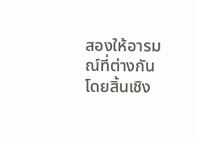สองให้อารมณ์ที่ต่างกันโดยสิ้นเชิง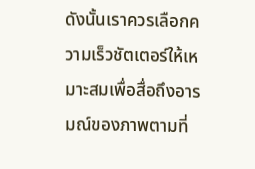ดังนั้นเราควรเลือกความเร็วชัตเตอร์ให้เหมาะสมเพื่อสื่อถึงอารมณ์ของภาพตามที่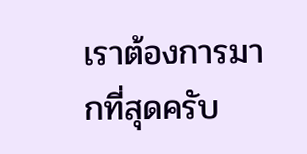เราต้องการมากที่สุดครับ